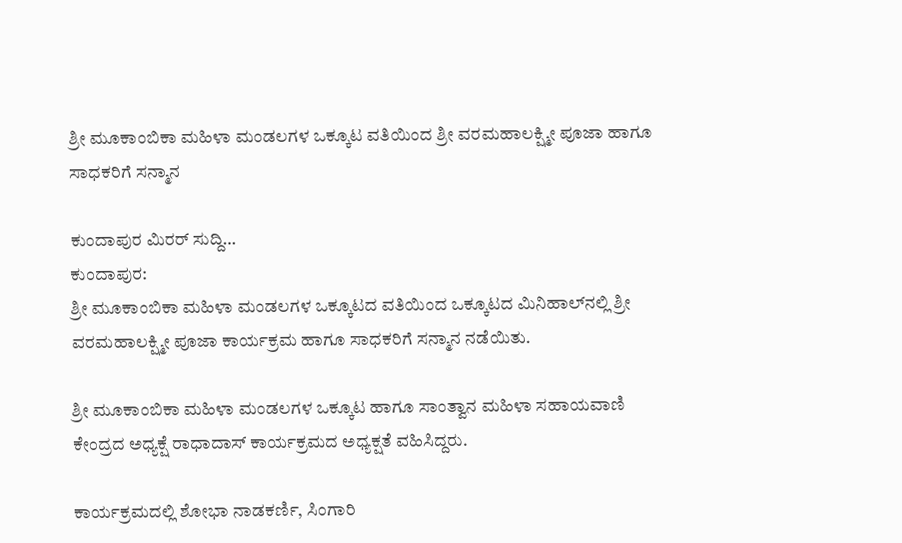ಶ್ರೀ ಮೂಕಾಂಬಿಕಾ ಮಹಿಳಾ ಮಂಡಲಗಳ ಒಕ್ಕೂಟ ವತಿಯಿಂದ ಶ್ರೀ ವರಮಹಾಲಕ್ಷ್ಮೀ ಪೂಜಾ ಹಾಗೂ ಸಾಧಕರಿಗೆ ಸನ್ಮಾನ

ಕುಂದಾಪುರ ಮಿರರ್ ಸುದ್ದಿ…
ಕುಂದಾಪುರ:
ಶ್ರೀ ಮೂಕಾಂಬಿಕಾ ಮಹಿಳಾ ಮಂಡಲಗಳ ಒಕ್ಕೂಟದ ವತಿಯಿಂದ ಒಕ್ಕೂಟದ ಮಿನಿಹಾಲ್‌ನಲ್ಲಿ ಶ್ರೀ ವರಮಹಾಲಕ್ಷ್ಮೀ ಪೂಜಾ ಕಾರ್ಯಕ್ರಮ ಹಾಗೂ ಸಾಧಕರಿಗೆ ಸನ್ಮಾನ ನಡೆಯಿತು.

ಶ್ರೀ ಮೂಕಾಂಬಿಕಾ ಮಹಿಳಾ ಮಂಡಲಗಳ ಒಕ್ಕೂಟ ಹಾಗೂ ಸಾಂತ್ವಾನ ಮಹಿಳಾ ಸಹಾಯವಾಣಿ ಕೇಂದ್ರದ ಅಧ್ಯಕ್ಷೆ ರಾಧಾದಾಸ್ ಕಾರ್ಯಕ್ರಮದ ಅಧ್ಯಕ್ಷತೆ ವಹಿಸಿದ್ದರು.

ಕಾರ್ಯಕ್ರಮದಲ್ಲಿ ಶೋಭಾ ನಾಡಕರ್ಣಿ, ಸಿಂಗಾರಿ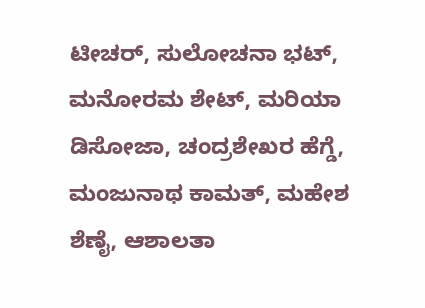ಟೀಚರ್, ಸುಲೋಚನಾ ಭಟ್, ಮನೋರಮ ಶೇಟ್, ಮರಿಯಾ ಡಿಸೋಜಾ, ಚಂದ್ರಶೇಖರ ಹೆಗ್ಡೆ, ಮಂಜುನಾಥ ಕಾಮತ್, ಮಹೇಶ ಶೆಣೈ, ಆಶಾಲತಾ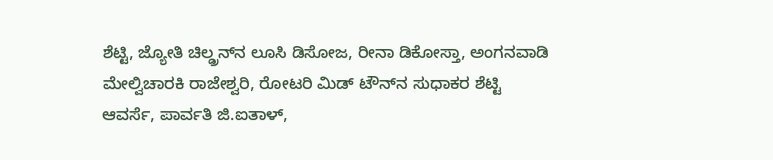ಶೆಟ್ಟಿ, ಜ್ಯೋತಿ ಚಿಲ್ಡ್ರನ್‌ನ ಲೂಸಿ ಡಿಸೋಜ, ರೀನಾ ಡಿಕೋಸ್ತಾ, ಅಂಗನವಾಡಿ ಮೇಲ್ವಿಚಾರಕಿ ರಾಜೇಶ್ವರಿ, ರೋಟರಿ ಮಿಡ್ ಟೌನ್‌ನ ಸುಧಾಕರ ಶೆಟ್ಟಿ ಆವರ್ಸೆ, ಪಾರ್ವತಿ ಜಿ.ಐತಾಳ್,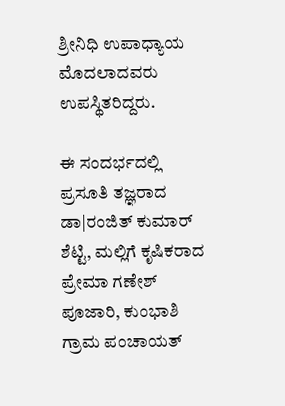ಶ್ರೀನಿಧಿ ಉಪಾಧ್ಯಾಯ ಮೊದಲಾದವರು ಉಪಸ್ಥಿತರಿದ್ದರು.

ಈ ಸಂದರ್ಭದಲ್ಲಿ ಪ್ರಸೂತಿ ತಜ್ಞರಾದ ಡಾ|ರಂಜಿತ್ ಕುಮಾರ್ ಶೆಟ್ಟಿ, ಮಲ್ಲಿಗೆ ಕೃಷಿಕರಾದ ಪ್ರೇಮಾ ಗಣೇಶ್ ಪೂಜಾರಿ, ಕುಂಭಾಶಿ ಗ್ರಾಮ ಪಂಚಾಯತ್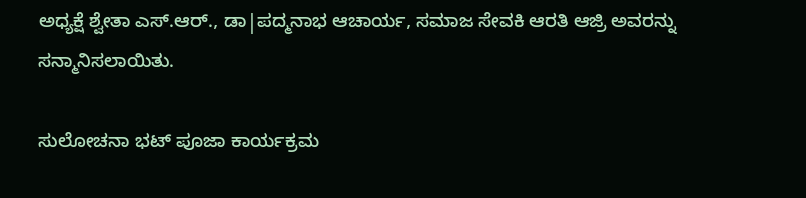ಅಧ್ಯಕ್ಷೆ ಶ್ವೇತಾ ಎಸ್.ಆರ್., ಡಾ|ಪದ್ಮನಾಭ ಆಚಾರ್ಯ, ಸಮಾಜ ಸೇವಕಿ ಆರತಿ ಆಜ್ರಿ ಅವರನ್ನು ಸನ್ಮಾನಿಸಲಾಯಿತು.

ಸುಲೋಚನಾ ಭಟ್ ಪೂಜಾ ಕಾರ್ಯಕ್ರಮ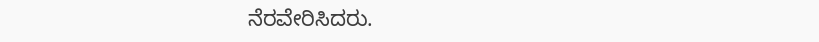ನೆರವೇರಿಸಿದರು.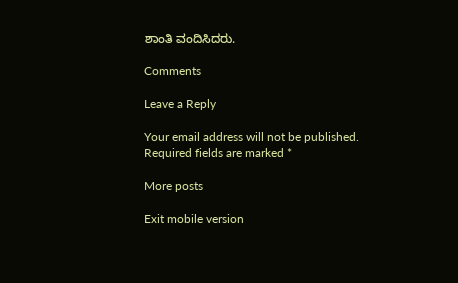ಶಾಂತಿ ವಂದಿಸಿದರು.

Comments

Leave a Reply

Your email address will not be published. Required fields are marked *

More posts

Exit mobile version